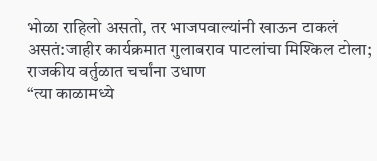भोळा राहिलो असतो, तर भाजपवाल्यांनी खाऊन टाकलं असतं:जाहीर कार्यक्रमात गुलाबराव पाटलांचा मिश्किल टोला; राजकीय वर्तुळात चर्चांना उधाण
“त्या काळामध्ये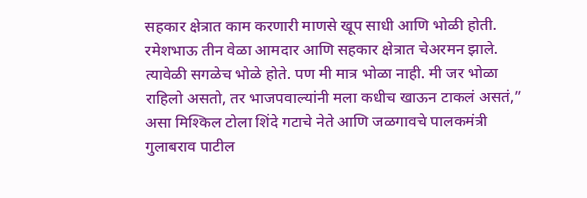सहकार क्षेत्रात काम करणारी माणसे खूप साधी आणि भोळी होती. रमेशभाऊ तीन वेळा आमदार आणि सहकार क्षेत्रात चेअरमन झाले. त्यावेळी सगळेच भोळे होते. पण मी मात्र भोळा नाही. मी जर भोळा राहिलो असतो, तर भाजपवाल्यांनी मला कधीच खाऊन टाकलं असतं,” असा मिश्किल टोला शिंदे गटाचे नेते आणि जळगावचे पालकमंत्री गुलाबराव पाटील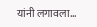यांनी लगावला…